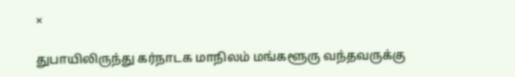×

துபாயிலிருந்து கர்நாடக மாநிலம் மங்களூரு வந்தவருக்கு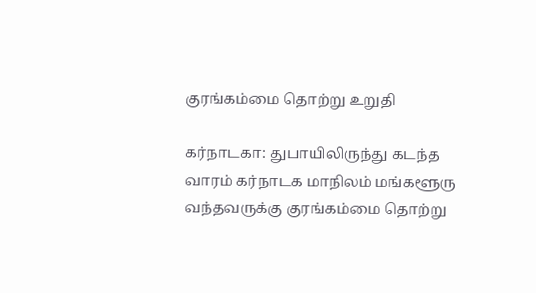குரங்கம்மை தொற்று உறுதி

கர்நாடகா: துபாயிலிருந்து கடந்த வாரம் கர்நாடக மாநிலம் மங்களூரு வந்தவருக்கு குரங்கம்மை தொற்று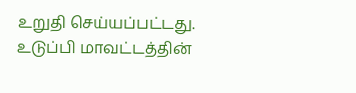உறுதி செய்யப்பட்டது. உடுப்பி மாவட்டத்தின்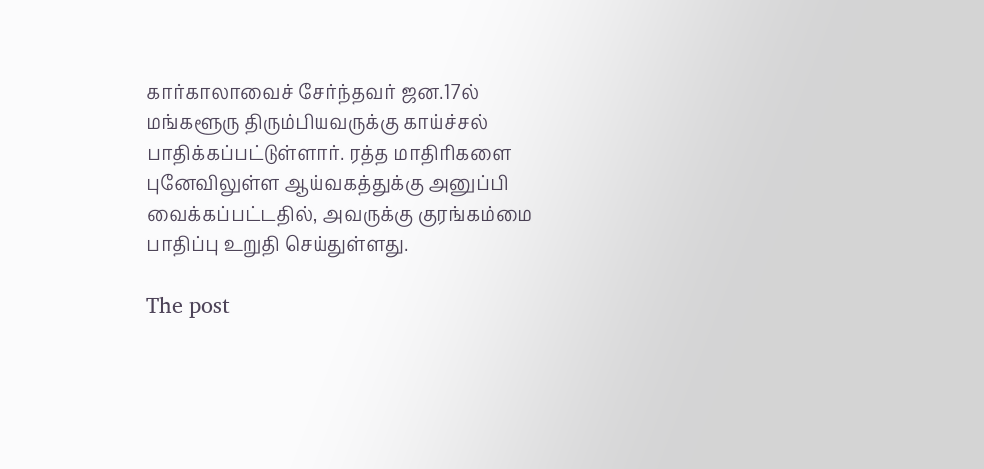கார்காலாவைச் சேர்ந்தவர் ஜன.17ல் மங்களூரு திரும்பியவருக்கு காய்ச்சல் பாதிக்கப்பட்டுள்ளார். ரத்த மாதிரிகளை புனேவிலுள்ள ஆய்வகத்துக்கு அனுப்பி வைக்கப்பட்டதில், அவருக்கு குரங்கம்மை பாதிப்பு உறுதி செய்துள்ளது.

The post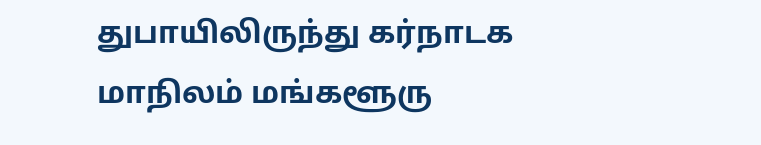துபாயிலிருந்து கர்நாடக மாநிலம் மங்களூரு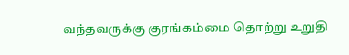வந்தவருக்கு குரங்கம்மை தொற்று உறுதி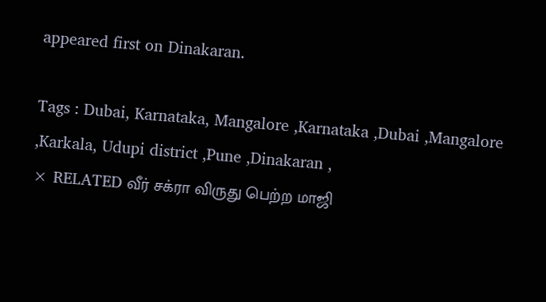appeared first on Dinakaran.

Tags : Dubai, Karnataka, Mangalore ,Karnataka ,Dubai ,Mangalore ,Karkala, Udupi district ,Pune ,Dinakaran ,
× RELATED வீர் சக்ரா விருது பெற்ற மாஜி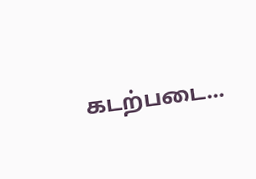கடற்படை...